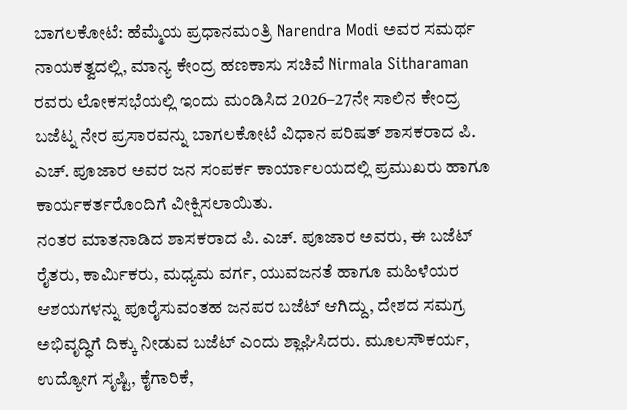ಬಾಗಲಕೋಟೆ: ಹೆಮ್ಮೆಯ ಪ್ರಧಾನಮಂತ್ರಿ Narendra Modi ಅವರ ಸಮರ್ಥ ನಾಯಕತ್ವದಲ್ಲಿ, ಮಾನ್ಯ ಕೇಂದ್ರ ಹಣಕಾಸು ಸಚಿವೆ Nirmala Sitharaman ರವರು ಲೋಕಸಭೆಯಲ್ಲಿ ಇಂದು ಮಂಡಿಸಿದ 2026–27ನೇ ಸಾಲಿನ ಕೇಂದ್ರ ಬಜೆಟ್ನ ನೇರ ಪ್ರಸಾರವನ್ನು ಬಾಗಲಕೋಟೆ ವಿಧಾನ ಪರಿಷತ್ ಶಾಸಕರಾದ ಪಿ. ಎಚ್. ಪೂಜಾರ ಅವರ ಜನ ಸಂಪರ್ಕ ಕಾರ್ಯಾಲಯದಲ್ಲಿ ಪ್ರಮುಖರು ಹಾಗೂ ಕಾರ್ಯಕರ್ತರೊಂದಿಗೆ ವೀಕ್ಷಿಸಲಾಯಿತು.
ನಂತರ ಮಾತನಾಡಿದ ಶಾಸಕರಾದ ಪಿ. ಎಚ್. ಪೂಜಾರ ಅವರು, ಈ ಬಜೆಟ್ ರೈತರು, ಕಾರ್ಮಿಕರು, ಮಧ್ಯಮ ವರ್ಗ, ಯುವಜನತೆ ಹಾಗೂ ಮಹಿಳೆಯರ ಆಶಯಗಳನ್ನು ಪೂರೈಸುವಂತಹ ಜನಪರ ಬಜೆಟ್ ಆಗಿದ್ದು, ದೇಶದ ಸಮಗ್ರ ಅಭಿವೃದ್ಧಿಗೆ ದಿಕ್ಕು ನೀಡುವ ಬಜೆಟ್ ಎಂದು ಶ್ಲಾಘಿಸಿದರು. ಮೂಲಸೌಕರ್ಯ, ಉದ್ಯೋಗ ಸೃಷ್ಟಿ, ಕೈಗಾರಿಕೆ,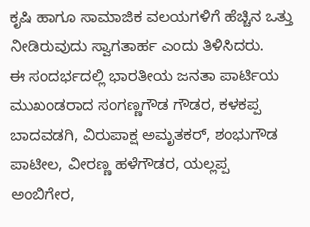ಕೃಷಿ ಹಾಗೂ ಸಾಮಾಜಿಕ ವಲಯಗಳಿಗೆ ಹೆಚ್ಚಿನ ಒತ್ತು ನೀಡಿರುವುದು ಸ್ವಾಗತಾರ್ಹ ಎಂದು ತಿಳಿಸಿದರು.
ಈ ಸಂದರ್ಭದಲ್ಲಿ ಭಾರತೀಯ ಜನತಾ ಪಾರ್ಟಿಯ ಮುಖಂಡರಾದ ಸಂಗಣ್ಣಗೌಡ ಗೌಡರ, ಕಳಕಪ್ಪ ಬಾದವಡಗಿ, ವಿರುಪಾಕ್ಷ ಅಮೃತಕರ್, ಶಂಭುಗೌಡ ಪಾಟೀಲ, ವೀರಣ್ಣ ಹಳೆಗೌಡರ, ಯಲ್ಲಪ್ಪ ಅಂಬಿಗೇರ,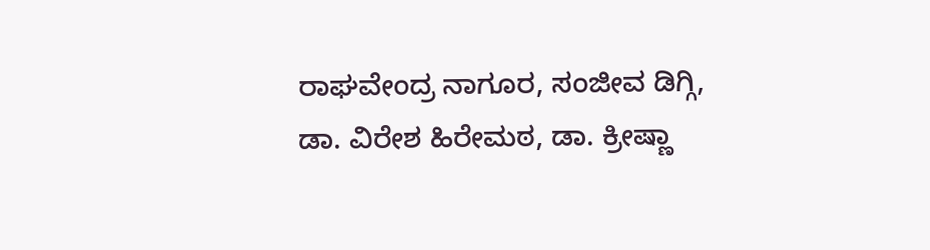ರಾಘವೇಂದ್ರ ನಾಗೂರ, ಸಂಜೀವ ಡಿಗ್ಗಿ, ಡಾ. ವಿರೇಶ ಹಿರೇಮಠ, ಡಾ. ಕ್ರೀಷ್ಣಾ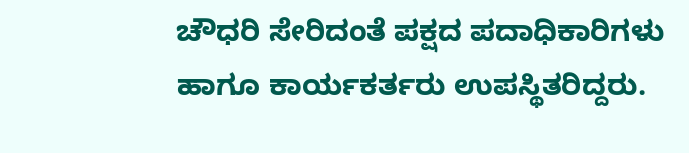ಚೌಧರಿ ಸೇರಿದಂತೆ ಪಕ್ಷದ ಪದಾಧಿಕಾರಿಗಳು ಹಾಗೂ ಕಾರ್ಯಕರ್ತರು ಉಪಸ್ಥಿತರಿದ್ದರು.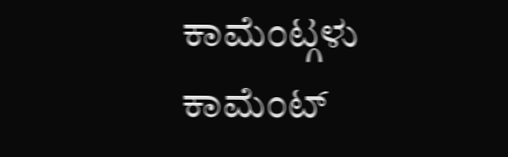ಕಾಮೆಂಟ್ಗಳು
ಕಾಮೆಂಟ್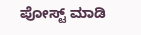ಪೋಸ್ಟ್ ಮಾಡಿ